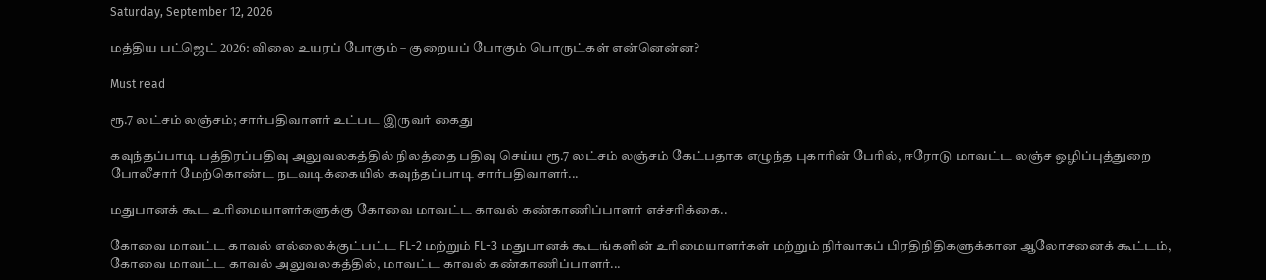Saturday, September 12, 2026

மத்திய பட்ஜெட் 2026: விலை உயரப் போகும் – குறையப் போகும் பொருட்கள் என்னென்ன?

Must read

ரூ.7 லட்சம் லஞ்சம்; சார்பதிவாளர் உட்பட இருவர் கைது

கவுந்தப்பாடி பத்திரப்பதிவு அலுவலகத்தில் நிலத்தை பதிவு செய்ய ரூ.7 லட்சம் லஞ்சம் கேட்பதாக எழுந்த புகாரின் பேரில், ஈரோடு மாவட்ட லஞ்ச ஒழிப்புத்துறை போலீசார் மேற்கொண்ட நடவடிக்கையில் கவுந்தப்பாடி சார்பதிவாளர்...

மதுபானக் கூட உரிமையாளர்களுக்கு கோவை மாவட்ட காவல் கண்காணிப்பாளர் எச்சரிக்கை..

கோவை மாவட்ட காவல் எல்லைக்குட்பட்ட FL-2 மற்றும் FL-3 மதுபானக் கூடங்களின் உரிமையாளர்கள் மற்றும் நிர்வாகப் பிரதிநிதிகளுக்கான ஆலோசனைக் கூட்டம், கோவை மாவட்ட காவல் அலுவலகத்தில், மாவட்ட காவல் கண்காணிப்பாளர்...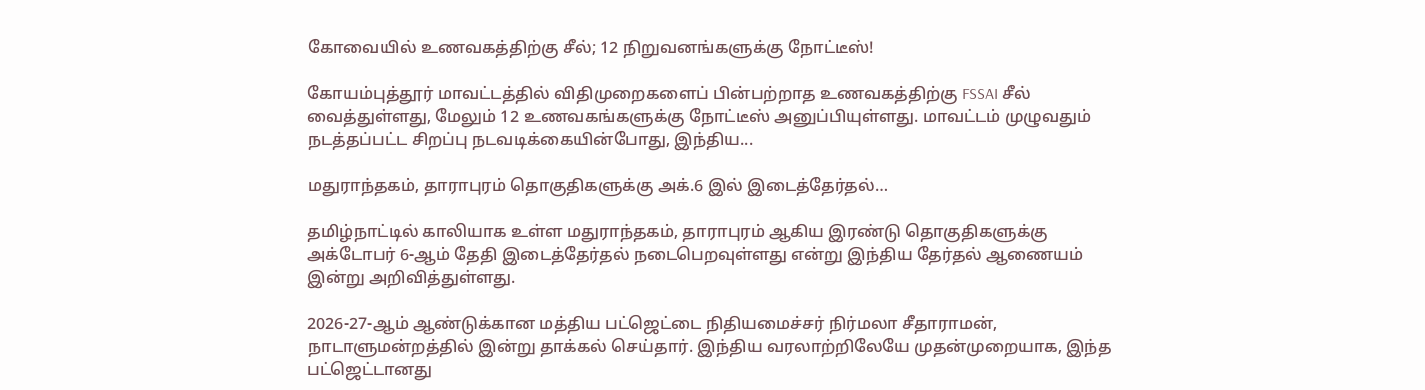கோவையில் உணவகத்திற்கு சீல்; 12 நிறுவனங்களுக்கு நோட்டீஸ்!

கோயம்புத்தூர் மாவட்டத்தில் விதிமுறைகளைப் பின்பற்றாத உணவகத்திற்கு FSSAI சீல் வைத்துள்ளது, மேலும் 12 உணவகங்களுக்கு நோட்டீஸ் அனுப்பியுள்ளது. மாவட்டம் முழுவதும் நடத்தப்பட்ட சிறப்பு நடவடிக்கையின்போது, இந்திய...

மதுராந்தகம், தாராபுரம் தொகுதிகளுக்கு அக்.6 இல் இடைத்தேர்தல்…

தமிழ்நாட்டில் காலியாக உள்ள மதுராந்தகம், தாராபுரம் ஆகிய இரண்டு தொகுதிகளுக்கு அக்டோபர் 6-ஆம் தேதி இடைத்தேர்தல் நடைபெறவுள்ளது என்று இந்திய தேர்தல் ஆணையம் இன்று அறிவித்துள்ளது.

2026-27-ஆம் ஆண்டுக்கான மத்திய பட்ஜெட்டை நிதியமைச்சர் நிர்மலா சீதாராமன், நாடாளுமன்றத்தில் இன்று தாக்கல் செய்தார். இந்திய வரலாற்றிலேயே முதன்முறையாக, இந்த பட்ஜெட்டானது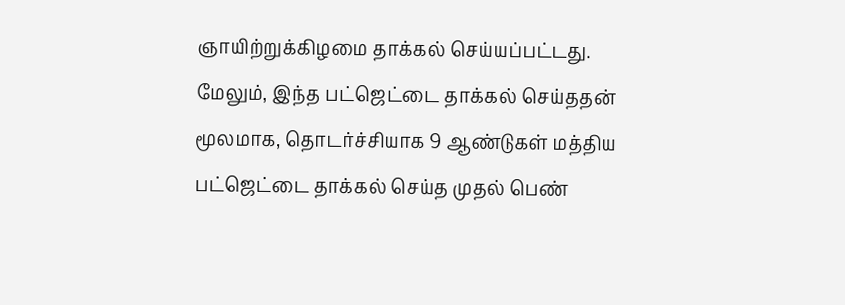ஞாயிற்றுக்கிழமை தாக்கல் செய்யப்பட்டது. மேலும், இந்த பட்ஜெட்டை தாக்கல் செய்ததன் மூலமாக, தொடர்ச்சியாக 9 ஆண்டுகள் மத்திய பட்ஜெட்டை தாக்கல் செய்த முதல் பெண்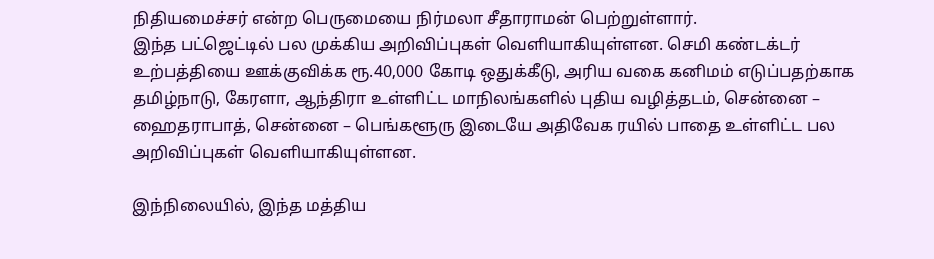நிதியமைச்சர் என்ற பெருமையை நிர்மலா சீதாராமன் பெற்றுள்ளார்.
இந்த பட்ஜெட்டில் பல முக்கிய அறிவிப்புகள் வெளியாகியுள்ளன. செமி கண்டக்டர் உற்பத்தியை ஊக்குவிக்க ரூ.40,000 கோடி ஒதுக்கீடு, அரிய வகை கனிமம் எடுப்பதற்காக தமிழ்நாடு, கேரளா, ஆந்திரா உள்ளிட்ட மாநிலங்களில் புதிய வழித்தடம், சென்னை – ஹைதராபாத், சென்னை – பெங்களூரு இடையே அதிவேக ரயில் பாதை உள்ளிட்ட பல அறிவிப்புகள் வெளியாகியுள்ளன.

இந்நிலையில், இந்த மத்திய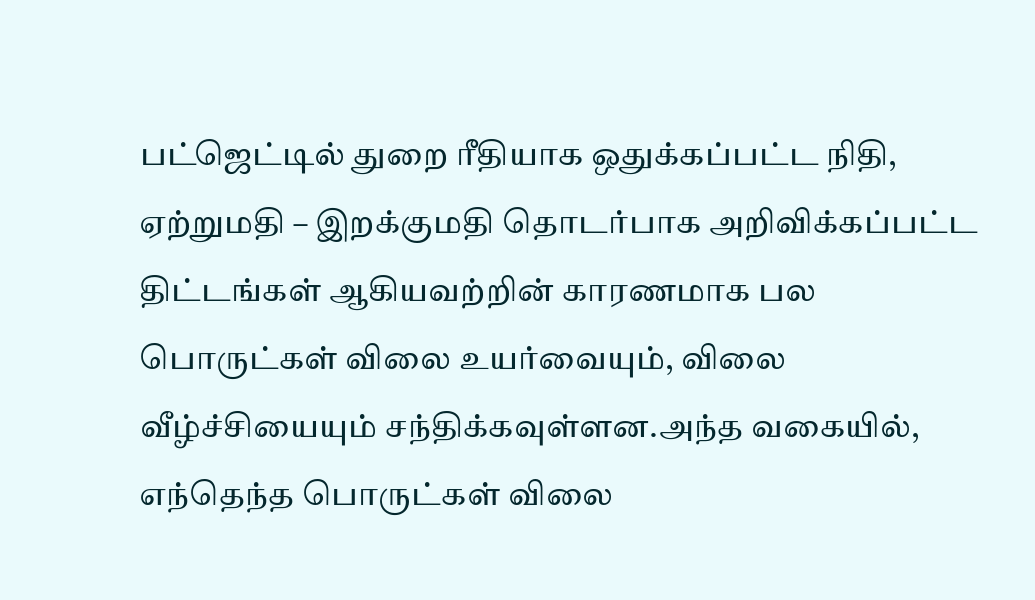பட்ஜெட்டில் துறை ரீதியாக ஒதுக்கப்பட்ட நிதி, ஏற்றுமதி – இறக்குமதி தொடர்பாக அறிவிக்கப்பட்ட திட்டங்கள் ஆகியவற்றின் காரணமாக பல பொருட்கள் விலை உயர்வையும், விலை வீழ்ச்சியையும் சந்திக்கவுள்ளன.அந்த வகையில், எந்தெந்த பொருட்கள் விலை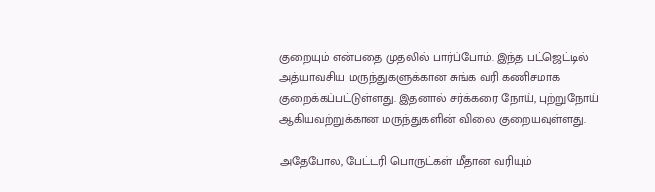குறையும் என்பதை முதலில் பார்ப்போம். இந்த பட்ஜெட்டில் அத்யாவசிய மருந்துகளுக்கான சுங்க வரி கணிசமாக குறைக்கப்பட்டுள்ளது. இதனால் சர்க்கரை நோய், புற்றுநோய் ஆகியவற்றுக்கான மருந்துகளின் விலை குறையவுள்ளது.

அதேபோல, பேட்டரி பொருட்கள் மீதான வரியும்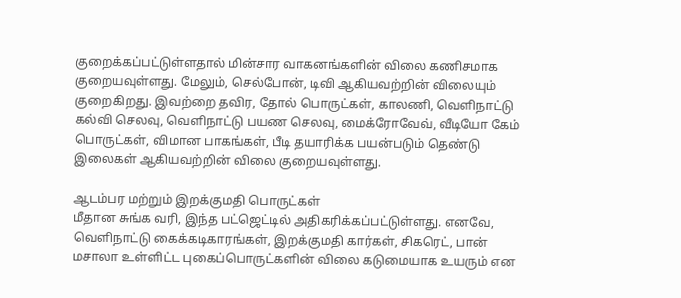குறைக்கப்பட்டுள்ளதால் மின்சார வாகனங்களின் விலை கணிசமாக குறையவுள்ளது. மேலும், செல்போன், டிவி ஆகியவற்றின் விலையும் குறைகிறது. இவற்றை தவிர, தோல் பொருட்கள், காலணி, வெளிநாட்டு கல்வி செலவு, வெளிநாட்டு பயண செலவு, மைக்ரோவேவ், வீடியோ கேம் பொருட்கள், விமான பாகங்கள், பீடி தயாரிக்க பயன்படும் தெண்டு இலைகள் ஆகியவற்றின் விலை குறையவுள்ளது.

ஆடம்பர மற்றும் இறக்குமதி பொருட்கள்
மீதான சுங்க வரி, இந்த பட்ஜெட்டில் அதிகரிக்கப்பட்டுள்ளது. எனவே, வெளிநாட்டு கைக்கடிகாரங்கள், இறக்குமதி கார்கள், சிகரெட், பான் மசாலா உள்ளிட்ட புகைப்பொருட்களின் விலை கடுமையாக உயரும் என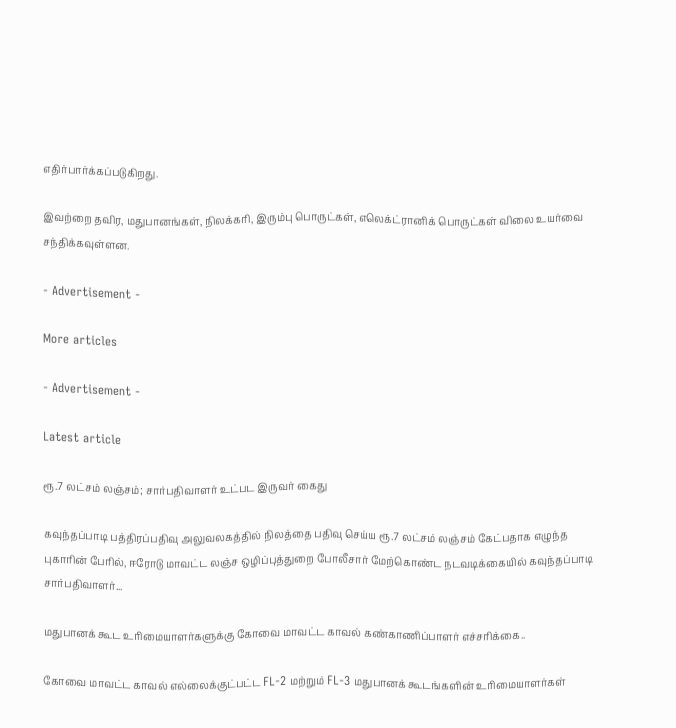எதிர்பார்க்கப்படுகிறது.

இவற்றை தவிர, மதுபானங்கள், நிலக்கரி, இரும்பு பொருட்கள், எலெக்ட்ரானிக் பொருட்கள் விலை உயர்வை சந்திக்கவுள்ளன.

- Advertisement -

More articles

- Advertisement -

Latest article

ரூ.7 லட்சம் லஞ்சம்; சார்பதிவாளர் உட்பட இருவர் கைது

கவுந்தப்பாடி பத்திரப்பதிவு அலுவலகத்தில் நிலத்தை பதிவு செய்ய ரூ.7 லட்சம் லஞ்சம் கேட்பதாக எழுந்த புகாரின் பேரில், ஈரோடு மாவட்ட லஞ்ச ஒழிப்புத்துறை போலீசார் மேற்கொண்ட நடவடிக்கையில் கவுந்தப்பாடி சார்பதிவாளர்...

மதுபானக் கூட உரிமையாளர்களுக்கு கோவை மாவட்ட காவல் கண்காணிப்பாளர் எச்சரிக்கை..

கோவை மாவட்ட காவல் எல்லைக்குட்பட்ட FL-2 மற்றும் FL-3 மதுபானக் கூடங்களின் உரிமையாளர்கள்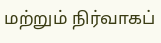மற்றும் நிர்வாகப்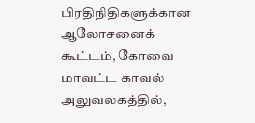பிரதிநிதிகளுக்கான ஆலோசனைக் கூட்டம், கோவை மாவட்ட காவல் அலுவலகத்தில்,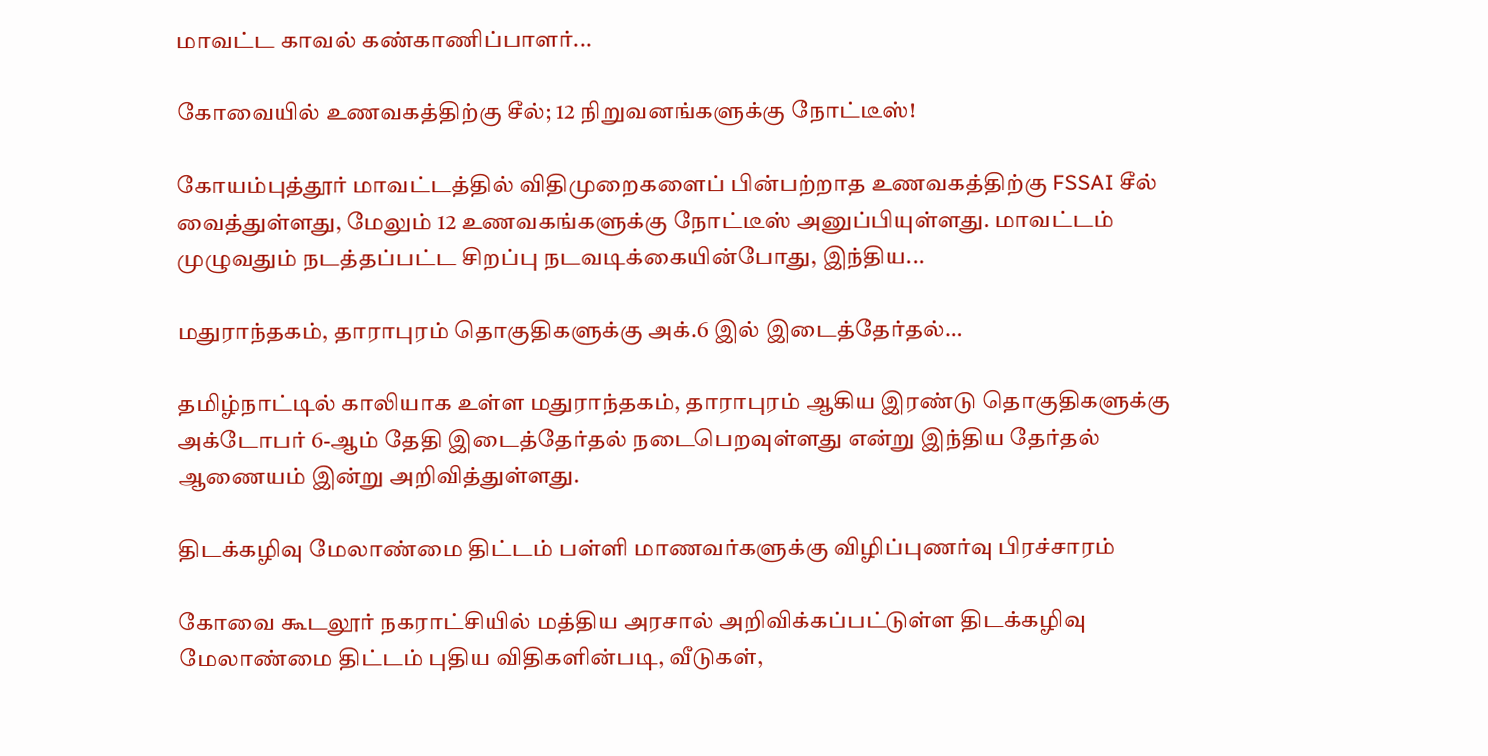மாவட்ட காவல் கண்காணிப்பாளர்...

கோவையில் உணவகத்திற்கு சீல்; 12 நிறுவனங்களுக்கு நோட்டீஸ்!

கோயம்புத்தூர் மாவட்டத்தில் விதிமுறைகளைப் பின்பற்றாத உணவகத்திற்கு FSSAI சீல் வைத்துள்ளது, மேலும் 12 உணவகங்களுக்கு நோட்டீஸ் அனுப்பியுள்ளது. மாவட்டம் முழுவதும் நடத்தப்பட்ட சிறப்பு நடவடிக்கையின்போது, இந்திய...

மதுராந்தகம், தாராபுரம் தொகுதிகளுக்கு அக்.6 இல் இடைத்தேர்தல்…

தமிழ்நாட்டில் காலியாக உள்ள மதுராந்தகம், தாராபுரம் ஆகிய இரண்டு தொகுதிகளுக்கு அக்டோபர் 6-ஆம் தேதி இடைத்தேர்தல் நடைபெறவுள்ளது என்று இந்திய தேர்தல் ஆணையம் இன்று அறிவித்துள்ளது.

திடக்கழிவு மேலாண்மை திட்டம் பள்ளி மாணவர்களுக்கு விழிப்புணர்வு பிரச்சாரம்

கோவை கூடலூர் நகராட்சியில் மத்திய அரசால் அறிவிக்கப்பட்டுள்ள திடக்கழிவு மேலாண்மை திட்டம் புதிய விதிகளின்படி, வீடுகள்,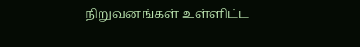நிறுவனங்கள் உள்ளிட்ட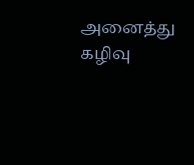அனைத்து கழிவு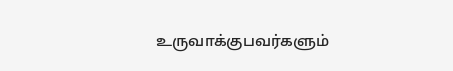உருவாக்குபவர்களும்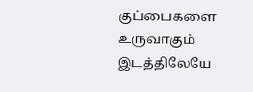குப்பைகளை உருவாகும் இடத்திலேயே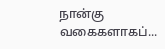நான்கு வகைகளாகப்...